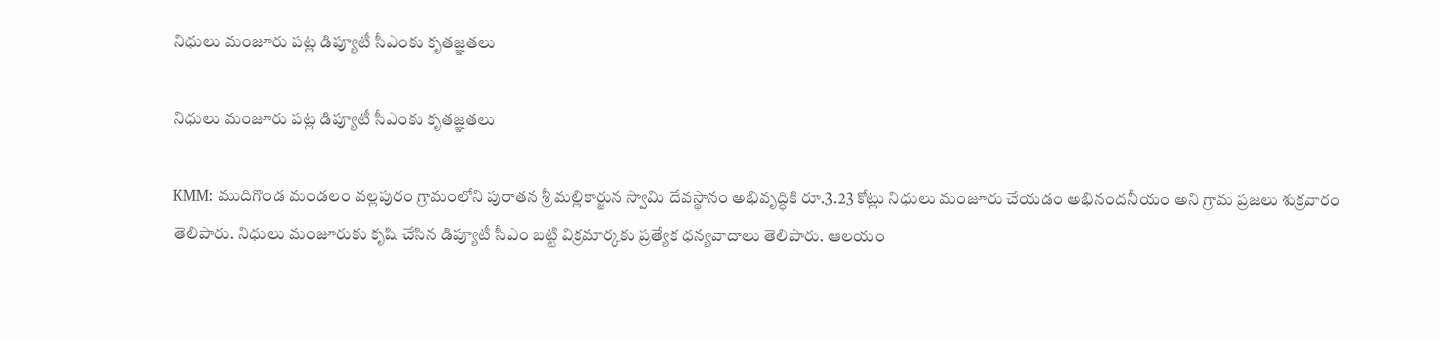నిధులు మంజూరు పట్ల డిప్యూటీ సీఎంకు కృతజ్ఞతలు

నిధులు మంజూరు పట్ల డిప్యూటీ సీఎంకు కృతజ్ఞతలు

KMM: ముదిగొండ మండలం వల్లపురం గ్రామంలోని పురాతన శ్రీ మల్లికార్జున స్వామి దేవస్థానం అభివృద్ధికి రూ.3.23 కోట్లు నిధులు మంజూరు చేయడం అభినందనీయం అని గ్రామ ప్రజలు శుక్రవారం తెలిపారు. నిధులు మంజూరుకు కృషి చేసిన డిప్యూటీ సీఎం బట్టి విక్రమార్కకు ప్రత్యేక ధన్యవాదాలు తెలిపారు. ఆలయం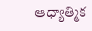ఆధ్యాత్మిక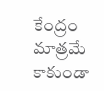కేంద్రం మాత్రమే కాకుండా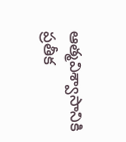ఆత్మవిశ్వాసానికి ప్రతీక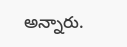అన్నారు.